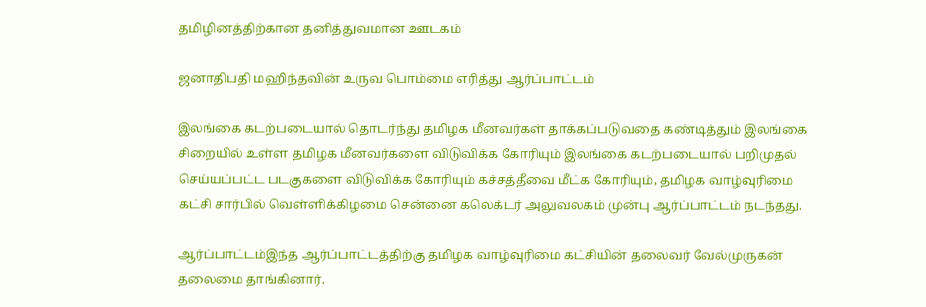தமிழினத்திற்கான தனித்துவமான ஊடகம்

ஜனாதிபதி மஹிந்தவின் உருவ பொம்மை எரித்து ஆர்ப்பாட்டம்

இலங்கை கடற்படையால் தொடர்ந்து தமிழக மீனவர்கள் தாக்கப்படுவதை கண்டித்தும் இலங்கை சிறையில் உள்ள தமிழக மீனவர்களை விடுவிக்க கோரியும் இலங்கை கடற்படையால் பறிமுதல் செய்யப்பட்ட படகுகளை விடுவிக்க கோரியும் கச்சத்தீவை மீட்க கோரியும், தமிழக வாழ்வுரிமை கட்சி சார்பில் வெள்ளிக்கிழமை சென்னை கலெக்டர் அலுவலகம் முன்பு ஆர்ப்பாட்டம் நடந்தது.

ஆர்ப்பாட்டம்இந்த ஆர்ப்பாட்டத்திற்கு தமிழக வாழ்வுரிமை கட்சியின் தலைவர் வேல்முருகன் தலைமை தாங்கினார்.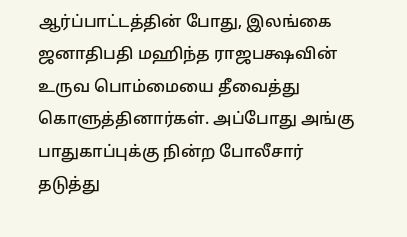ஆர்ப்பாட்டத்தின் போது, இலங்கை ஜனாதிபதி மஹிந்த ராஜபக்ஷவின் உருவ பொம்மையை தீவைத்து கொளுத்தினார்கள். அப்போது அங்கு பாதுகாப்புக்கு நின்ற போலீசார் தடுத்து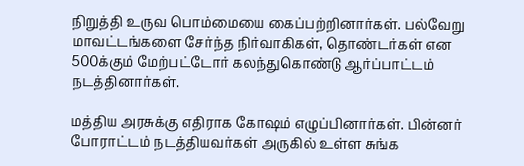நிறுத்தி உருவ பொம்மையை கைப்பற்றினார்கள். பல்வேறு மாவட்டங்களை சேர்ந்த நிர்வாகிகள், தொண்டர்கள் என 500க்கும் மேற்பட்டோர் கலந்துகொண்டு ஆர்ப்பாட்டம் நடத்தினார்கள்.

மத்திய அரசுக்கு எதிராக கோஷம் எழுப்பினார்கள். பின்னர் போராட்டம் நடத்தியவர்கள் அருகில் உள்ள சுங்க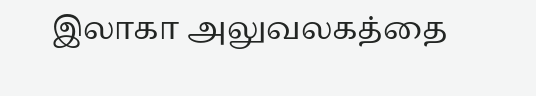இலாகா அலுவலகத்தை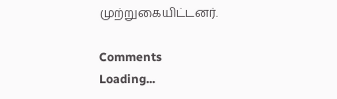முற்றுகையிட்டனர்.

Comments
Loading...